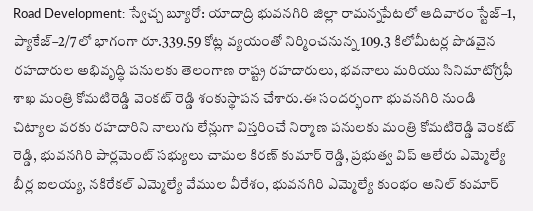Road Development: స్వేచ్చ బ్యూరో: యాదాద్రి భువనగిరి జిల్లా రామన్నపేటలో ఆదివారం స్టేజ్–1, ప్యాకేజ్–2/7లో భాగంగా రూ.339.59 కోట్ల వ్యయంతో నిర్మించనున్న 109.3 కిలోమీటర్ల పొడవైన రహదారుల అభివృద్ధి పనులకు తెలంగాణ రాష్ట్ర రహదారులు, భవనాలు మరియు సినిమాటోగ్రఫీ శాఖ మంత్రి కోమటిరెడ్డి వెంకట్ రెడ్డి శంకుస్థాపన చేశారు.ఈ సందర్భంగా భువనగిరి నుండి చిట్యాల వరకు రహదారిని నాలుగు లేన్లుగా విస్తరించే నిర్మాణ పనులకు మంత్రి కోమటిరెడ్డి వెంకట్ రెడ్డి, భువనగిరి పార్లమెంట్ సభ్యులు చామల కిరణ్ కుమార్ రెడ్డి, ప్రభుత్వ విప్ ఆలేరు ఎమ్మెల్యే బీర్ల ఐలయ్య, నకిరేకల్ ఎమ్మెల్యే వేముల వీరేశం, భువనగిరి ఎమ్మెల్యే కుంభం అనిల్ కుమార్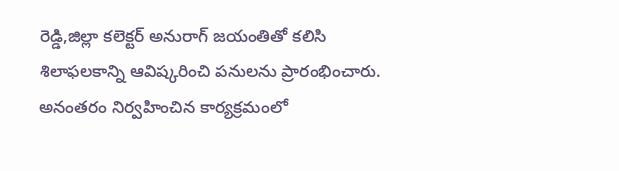రెడ్డి,జిల్లా కలెక్టర్ అనురాగ్ జయంతితో కలిసి శిలాఫలకాన్ని ఆవిష్కరించి పనులను ప్రారంభించారు.
అనంతరం నిర్వహించిన కార్యక్రమంలో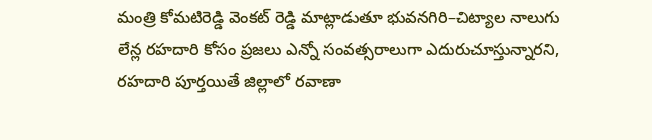మంత్రి కోమటిరెడ్డి వెంకట్ రెడ్డి మాట్లాడుతూ భువనగిరి–చిట్యాల నాలుగు లేన్ల రహదారి కోసం ప్రజలు ఎన్నో సంవత్సరాలుగా ఎదురుచూస్తున్నారని, రహదారి పూర్తయితే జిల్లాలో రవాణా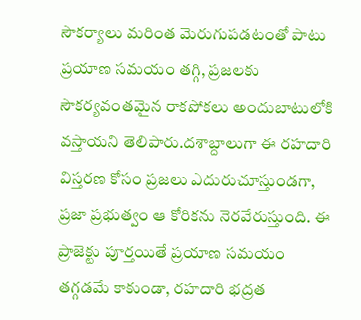సౌకర్యాలు మరింత మెరుగుపడటంతో పాటు ప్రయాణ సమయం తగ్గి, ప్రజలకు సౌకర్యవంతమైన రాకపోకలు అందుబాటులోకి వస్తాయని తెలిపారు.దశాబ్దాలుగా ఈ రహదారి విస్తరణ కోసం ప్రజలు ఎదురుచూస్తుండగా, ప్రజా ప్రభుత్వం ఆ కోరికను నెరవేరుస్తుంది. ఈ ప్రాజెక్టు పూర్తయితే ప్రయాణ సమయం తగ్గడమే కాకుండా, రహదారి భద్రత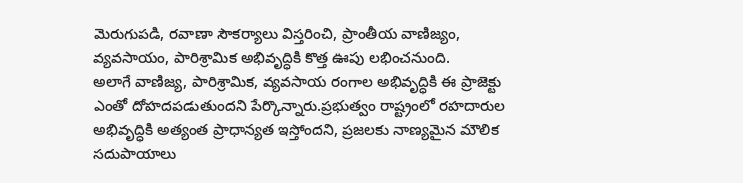మెరుగుపడి, రవాణా సౌకర్యాలు విస్తరించి, ప్రాంతీయ వాణిజ్యం, వ్యవసాయం, పారిశ్రామిక అభివృద్ధికి కొత్త ఊపు లభించనుంది.
అలాగే వాణిజ్య, పారిశ్రామిక, వ్యవసాయ రంగాల అభివృద్ధికి ఈ ప్రాజెక్టు ఎంతో దోహదపడుతుందని పేర్కొన్నారు.ప్రభుత్వం రాష్ట్రంలో రహదారుల అభివృద్ధికి అత్యంత ప్రాధాన్యత ఇస్తోందని, ప్రజలకు నాణ్యమైన మౌలిక సదుపాయాలు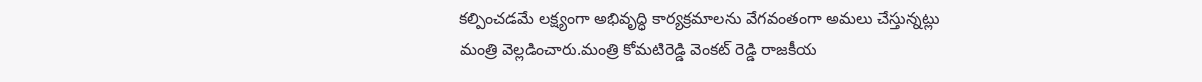కల్పించడమే లక్ష్యంగా అభివృద్ధి కార్యక్రమాలను వేగవంతంగా అమలు చేస్తున్నట్లు మంత్రి వెల్లడించారు.మంత్రి కోమటిరెడ్డి వెంకట్ రెడ్డి రాజకీయ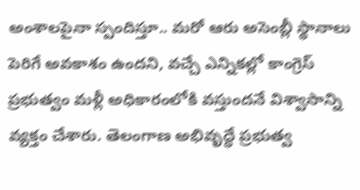అంశాలపైనా స్పందిస్తూ.. మరో ఆరు అసెంబ్లీ స్థానాలు పెరిగే అవకాశం ఉందని, వచ్చే ఎన్నికల్లో కాంగ్రెస్ ప్రభుత్వం మళ్లీ అధికారంలోకి వస్తుందనే విశ్వాసాన్ని వ్యక్తం చేశారు. తెలంగాణ అభివృద్ధే ప్రభుత్వ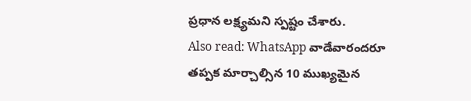ప్రధాన లక్ష్యమని స్పష్టం చేశారు.
Also read: WhatsApp వాడేవారందరూ తప్పక మార్చాల్సిన 10 ముఖ్యమైన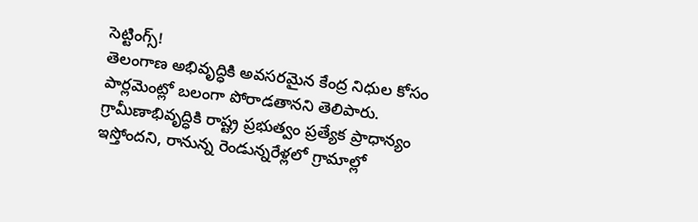సెట్టింగ్స్!
తెలంగాణ అభివృద్ధికి అవసరమైన కేంద్ర నిధుల కోసం పార్లమెంట్లో బలంగా పోరాడతానని తెలిపారు. గ్రామీణాభివృద్ధికి రాష్ట్ర ప్రభుత్వం ప్రత్యేక ప్రాధాన్యం ఇస్తోందని, రానున్న రెండున్నరేళ్లలో గ్రామాల్లో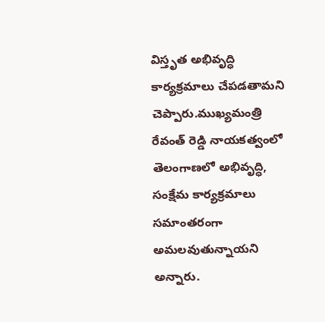విస్తృత అభివృద్ధి కార్యక్రమాలు చేపడతామని చెప్పారు.ముఖ్యమంత్రి రేవంత్ రెడ్డి నాయకత్వంలో తెలంగాణలో అభివృద్ధి, సంక్షేమ కార్యక్రమాలు సమాంతరంగా అమలవుతున్నాయని అన్నారు.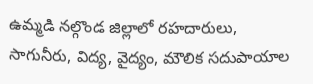ఉమ్మడి నల్గొండ జిల్లాలో రహదారులు, సాగునీరు, విద్య, వైద్యం, మౌలిక సదుపాయాల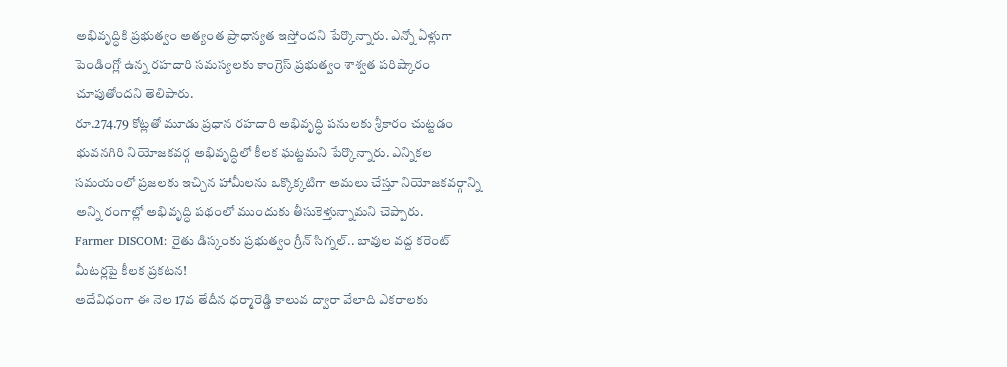అభివృద్ధికి ప్రభుత్వం అత్యంత ప్రాధాన్యత ఇస్తోందని పేర్కొన్నారు. ఎన్నో ఏళ్లుగా పెండింగ్లో ఉన్న రహదారి సమస్యలకు కాంగ్రెస్ ప్రభుత్వం శాశ్వత పరిష్కారం చూపుతోందని తెలిపారు.
రూ.274.79 కోట్లతో మూడు ప్రధాన రహదారి అభివృద్ధి పనులకు శ్రీకారం చుట్టడం భువనగిరి నియోజకవర్గ అభివృద్ధిలో కీలక ఘట్టమని పేర్కొన్నారు. ఎన్నికల సమయంలో ప్రజలకు ఇచ్చిన హామీలను ఒక్కొక్కటిగా అమలు చేస్తూ నియోజకవర్గాన్ని అన్ని రంగాల్లో అభివృద్ధి పథంలో ముందుకు తీసుకెళ్తున్నామని చెప్పారు.
Farmer DISCOM: రైతు డిస్కంకు ప్రభుత్వం గ్రీన్ సిగ్నల్.. బావుల వద్ద కరెంట్ మీటర్లపై కీలక ప్రకటన!
అదేవిధంగా ఈ నెల 17వ తేదీన ధర్మారెడ్డి కాలువ ద్వారా వేలాది ఎకరాలకు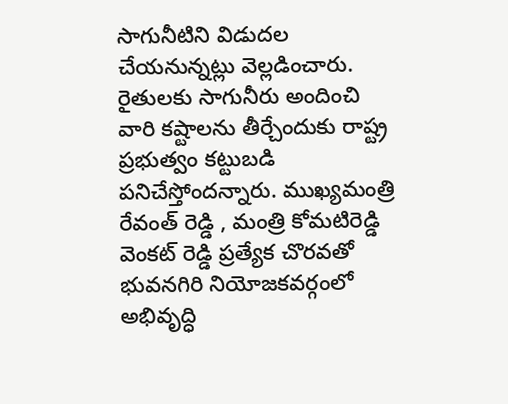సాగునీటిని విడుదల చేయనున్నట్లు వెల్లడించారు. రైతులకు సాగునీరు అందించి వారి కష్టాలను తీర్చేందుకు రాష్ట్ర ప్రభుత్వం కట్టుబడి పనిచేస్తోందన్నారు. ముఖ్యమంత్రి రేవంత్ రెడ్డి , మంత్రి కోమటిరెడ్డి వెంకట్ రెడ్డి ప్రత్యేక చొరవతో భువనగిరి నియోజకవర్గంలో అభివృద్ధి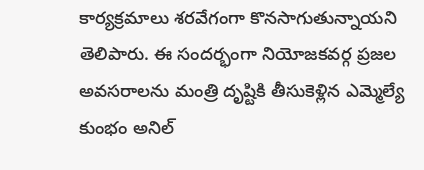కార్యక్రమాలు శరవేగంగా కొనసాగుతున్నాయని తెలిపారు. ఈ సందర్భంగా నియోజకవర్గ ప్రజల అవసరాలను మంత్రి దృష్టికి తీసుకెళ్లిన ఎమ్మెల్యే కుంభం అనిల్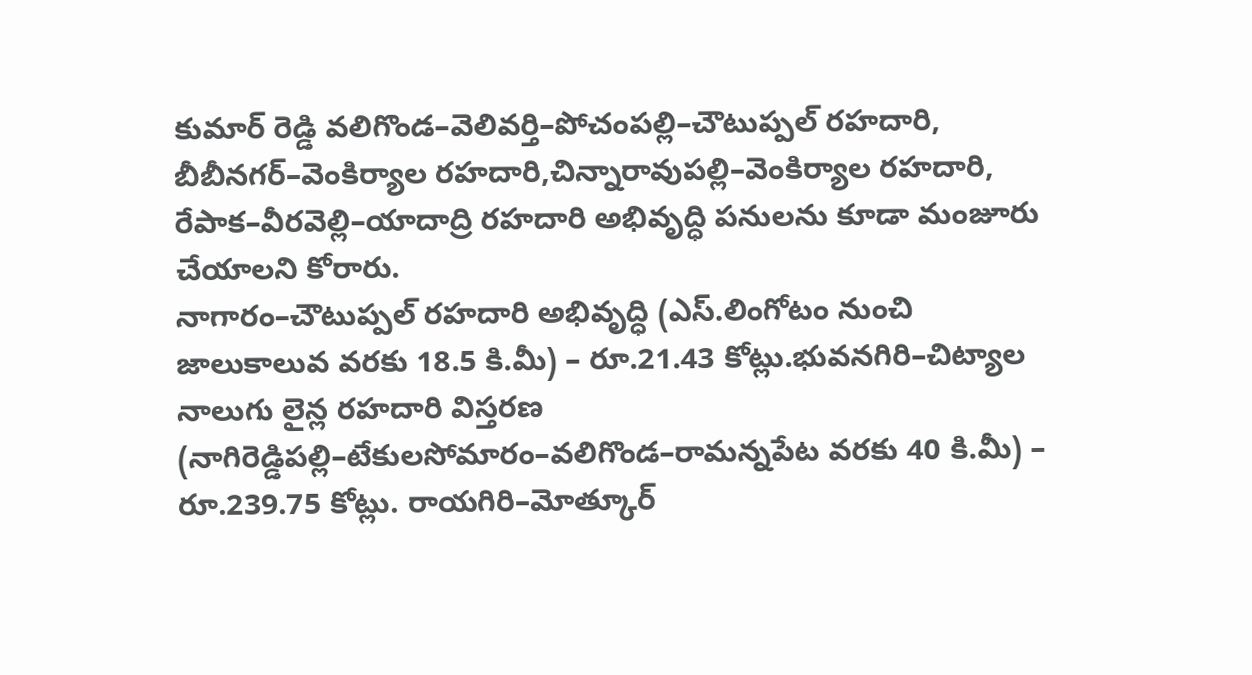కుమార్ రెడ్డి వలిగొండ–వెలివర్తి–పోచంపల్లి–చౌటుప్పల్ రహదారి, బీబీనగర్–వెంకిర్యాల రహదారి,చిన్నారావుపల్లి–వెంకిర్యాల రహదారి, రేపాక–వీరవెల్లి–యాదాద్రి రహదారి అభివృద్ధి పనులను కూడా మంజూరు చేయాలని కోరారు.
నాగారం–చౌటుప్పల్ రహదారి అభివృద్ధి (ఎస్.లింగోటం నుంచి జాలుకాలువ వరకు 18.5 కి.మీ) – రూ.21.43 కోట్లు.భువనగిరి–చిట్యాల నాలుగు లైన్ల రహదారి విస్తరణ (నాగిరెడ్డిపల్లి–టేకులసోమారం–వలిగొండ–రామన్నపేట వరకు 40 కి.మీ) – రూ.239.75 కోట్లు. రాయగిరి–మోత్కూర్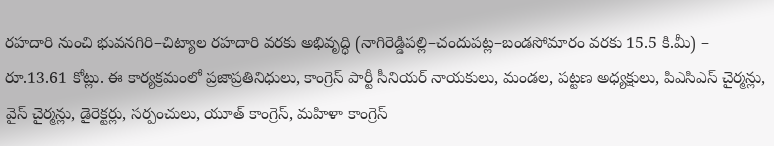రహదారి నుంచి భువనగిరి–చిట్యాల రహదారి వరకు అభివృద్ధి (నాగిరెడ్డిపల్లి–చందుపట్ల–బండసోమారం వరకు 15.5 కి.మీ) – రూ.13.61 కోట్లు. ఈ కార్యక్రమంలో ప్రజాప్రతినిధులు, కాంగ్రెస్ పార్టీ సీనియర్ నాయకులు, మండల, పట్టణ అధ్యక్షులు, పిఎసిఎస్ చైర్మన్లు, వైస్ చైర్మన్లు, డైరెక్టర్లు, సర్పంచులు, యూత్ కాంగ్రెస్, మహిళా కాంగ్రెస్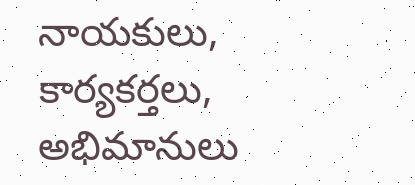నాయకులు, కార్యకర్తలు, అభిమానులు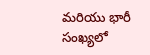మరియు భారీ సంఖ్యలో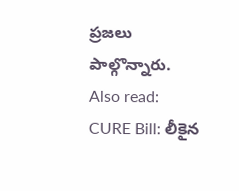ప్రజలు పాల్గొన్నారు.
Also read: CURE Bill: లీకైన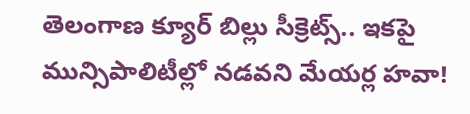తెలంగాణ క్యూర్ బిల్లు సీక్రెట్స్.. ఇకపై మున్సిపాలిటీల్లో నడవని మేయర్ల హవా!